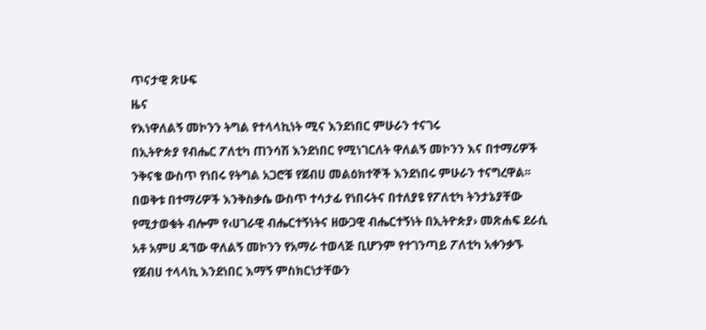ጥናታዊ ጽሁፍ
ዜና
የእነዋለልኝ መኮንን ትግል የተላላኪነት ሚና እንደነበር ምሁራን ተናገሩ
በኢትዮጵያ የብሔር ፖለቲካ ጠንሳሽ እንደነበር የሚነገርለት ዋለልኝ መኮንን እና በተማሪዎች ንቅናቄ ውስጥ የነበሩ የትግል አጋሮቹ የጀብሀ መልዕክተኞች እንደነበሩ ምሁራን ተናግረዋል፡፡ በወቅቱ በተማሪዎች እንቅስቃሴ ውስጥ ተሳታፊ የነበሩትና በተለያዩ የፖለቲካ ትንታኔያቸው የሚታወቁት ብሎም የ‹ሀገራዊ ብሔርተኝነትና ዘውጋዊ ብሔርተኝነት በኢትዮጵያ› መጽሐፍ ደራሲ አቶ አምሀ ዳኘው ዋለልኝ መኮንን የአማራ ተወላጅ ቢሆንም የተገንጣይ ፖለቲካ አቀንቃኙ የጀብሀ ተላላኪ እንደነበር እማኝ ምስክርነታቸውን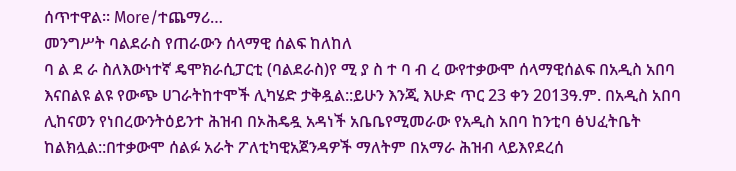ሰጥተዋል፡፡ More/ተጨማሪ…
መንግሥት ባልደራስ የጠራውን ሰላማዊ ሰልፍ ከለከለ
ባ ል ደ ራ ስለእውነተኛ ዴሞክራሲፓርቲ (ባልደራስ)የ ሚ ያ ስ ተ ባ ብ ረ ውየተቃውሞ ሰላማዊሰልፍ በአዲስ አበባ እናበልዩ ልዩ የውጭ ሀገራትከተሞች ሊካሄድ ታቅዷል::ይሁን እንጂ እሁድ ጥር 23 ቀን 2013ዓ.ም. በአዲስ አበባ ሊከናወን የነበረውንትዕይንተ ሕዝብ በኦሕዴዷ አዳነች አቤቤየሚመራው የአዲስ አበባ ከንቲባ ፅህፈትቤት ከልክሏል::በተቃውሞ ሰልፉ አራት ፖለቲካዊአጀንዳዎች ማለትም በአማራ ሕዝብ ላይእየደረሰ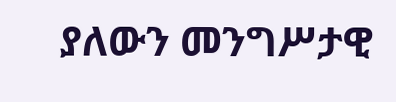ያለውን መንግሥታዊ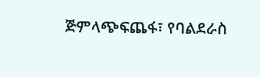ጅምላጭፍጨፋ፣ የባልደራስ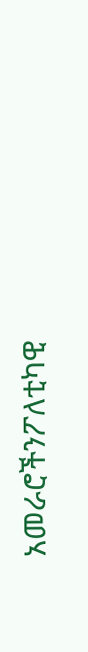አመራሮችንፖለቲካዊ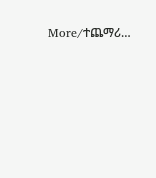More/ተጨማሪ…